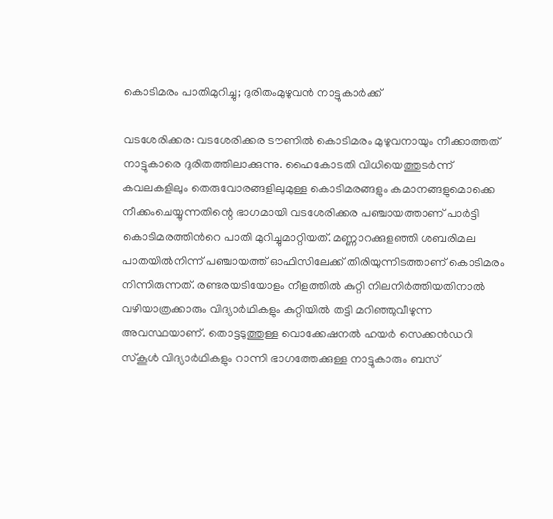കൊടിമരം പാതിമുറിച്ചു; ദുരിതംമുഴുവൻ നാട്ടുകാർക്ക്

വടശേരിക്കര: വടശേരിക്കര ടൗണിൽ കൊടിമരം മുഴുവനായും നീക്കാത്തത് നാട്ടുകാരെ ദുരിതത്തിലാക്കുന്നു. ഹൈകോടതി വിധിയെത്തുടർന്ന് കവലകളിലും തെരുവോരങ്ങളിലുമുള്ള കൊടിമരങ്ങളും കമാനങ്ങളുമൊക്കെ നീക്കംചെയ്യുന്നതിന്റെ ഭാഗമായി വടശേരിക്കര പഞ്ചായത്താണ് പാർട്ടി കൊടിമരത്തിന്‍റെ പാതി മുറിച്ചുമാറ്റിയത്. മണ്ണാറക്കുളഞ്ഞി ശബരിമല പാതയിൽനിന്ന് പഞ്ചായത്ത് ഓഫിസിലേക്ക് തിരിയുന്നിടത്താണ് കൊടിമരം നിന്നിരുന്നത്. രണ്ടരയടിയോളം നീളത്തിൽ കുറ്റി നിലനിർത്തിയതിനാൽ വഴിയാത്രക്കാരും വിദ്യാർഥികളും കുറ്റിയിൽ തട്ടി മറിഞ്ഞുവീഴുന്ന അവസ്ഥയാണ്. തൊട്ടടുത്തുള്ള വൊക്കേഷനൽ ഹയർ സെക്കൻഡറി സ്‌കൂൾ വിദ്യാർഥികളും റാന്നി ഭാഗത്തേക്കുള്ള നാട്ടുകാരും ബസ്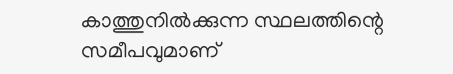കാത്തുനിൽക്കുന്ന സ്ഥലത്തിന്റെ സമീപവുമാണ്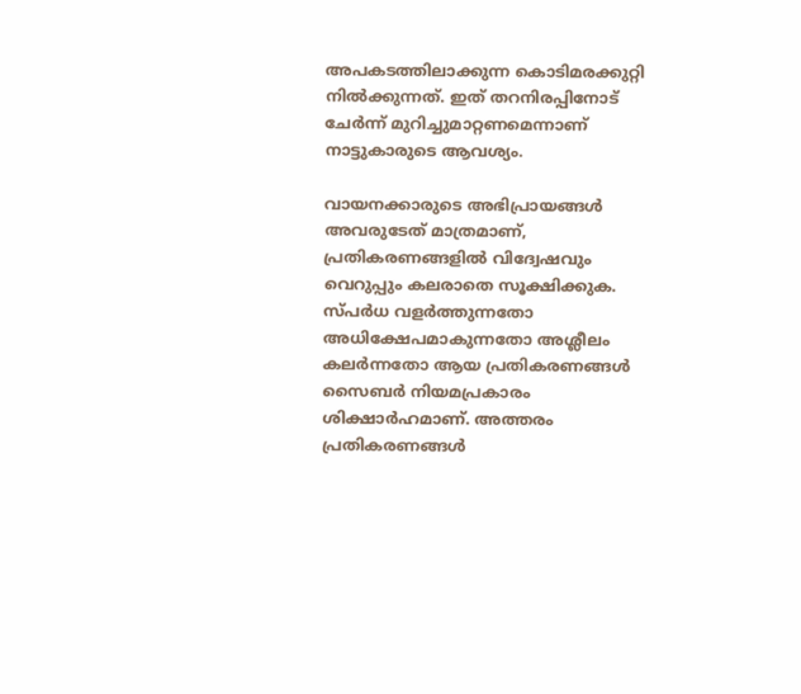അപകടത്തിലാക്കുന്ന കൊടിമരക്കുറ്റി നിൽക്കുന്നത്. ഇത് തറനിരപ്പിനോട് ചേർന്ന് മുറിച്ചുമാറ്റണമെന്നാണ് നാട്ടുകാരുടെ ആവശ്യം.

വായനക്കാരുടെ അഭിപ്രായങ്ങള്‍ അവരുടേത് മാത്രമാണ്, പ്രതികരണങ്ങളിൽ വിദ്വേഷവും വെറുപ്പും കലരാതെ സൂക്ഷിക്കുക. സ്പർധ വളർത്തുന്നതോ അധിക്ഷേപമാകുന്നതോ അശ്ലീലം കലർന്നതോ ആയ പ്രതികരണങ്ങൾ സൈബർ നിയമപ്രകാരം ശിക്ഷാർഹമാണ്. അത്തരം പ്രതികരണങ്ങൾ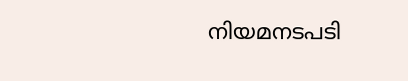നിയമനടപടി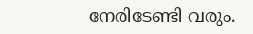നേരിടേണ്ടി വരും.